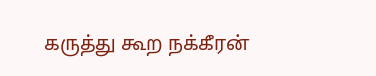கருத்து கூற நக்கீரன்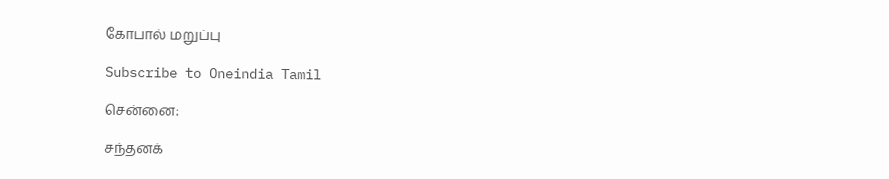கோபால் மறுப்பு

Subscribe to Oneindia Tamil

சென்னை:

சந்தனக்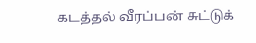கடத்தல் வீரப்பன் சுட்டுக்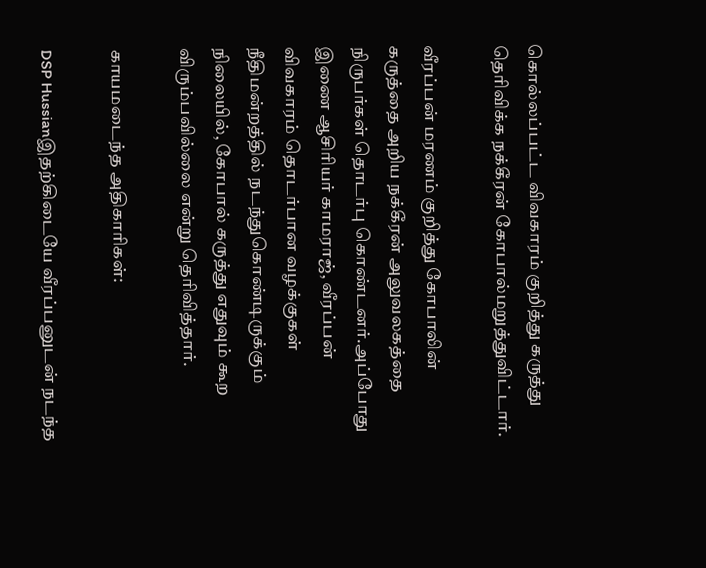கொல்லப்பட்ட விவகாரம் குறித்து கருத்து தெரிவிக்க நக்கீரன் கோபால்மறுத்துவிட்டார்.

வீரப்பன் மரணம் குறித்து கோபாலின் கருத்தை அறிய நக்கீரன் அலுவலகத்தை நிருபர்கள் தொடர்பு கொண்டனர்.அப்போது இணை ஆசிரியர் காமராஜ், வீரப்பன் விவகாரம் தொடர்பான வழக்குகள் நீதிமன்றத்தில் நடந்துகொண்டிருக்கும் நிலையில், கோபால் கருத்து எதுவும் கூற விரும்பவில்லை என்று தெரிவித்தார்.

காயமடைந்த அதிகாரிகள்:

DSP Hussianஇதற்கிடையே வீரப்பனுடன் நடந்த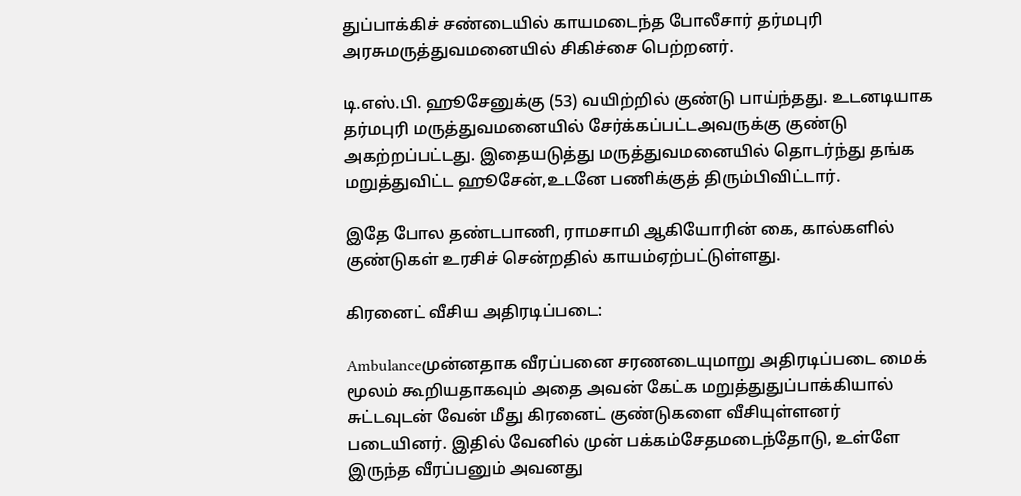துப்பாக்கிச் சண்டையில் காயமடைந்த போலீசார் தர்மபுரி அரசுமருத்துவமனையில் சிகிச்சை பெற்றனர்.

டி.எஸ்.பி. ஹூசேனுக்கு (53) வயிற்றில் குண்டு பாய்ந்தது. உடனடியாக தர்மபுரி மருத்துவமனையில் சேர்க்கப்பட்டஅவருக்கு குண்டு அகற்றப்பட்டது. இதையடுத்து மருத்துவமனையில் தொடர்ந்து தங்க மறுத்துவிட்ட ஹூசேன்,உடனே பணிக்குத் திரும்பிவிட்டார்.

இதே போல தண்டபாணி, ராமசாமி ஆகியோரின் கை, கால்களில் குண்டுகள் உரசிச் சென்றதில் காயம்ஏற்பட்டுள்ளது.

கிரனைட் வீசிய அதிரடிப்படை:

Ambulanceமுன்னதாக வீரப்பனை சரணடையுமாறு அதிரடிப்படை மைக் மூலம் கூறியதாகவும் அதை அவன் கேட்க மறுத்துதுப்பாக்கியால் சுட்டவுடன் வேன் மீது கிரனைட் குண்டுகளை வீசியுள்ளனர் படையினர். இதில் வேனில் முன் பக்கம்சேதமடைந்தோடு, உள்ளே இருந்த வீரப்பனும் அவனது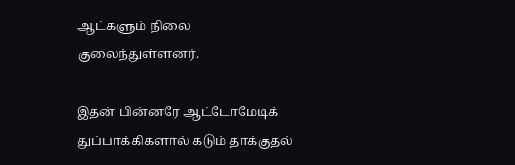ஆட்களும் நிலை குலைந்துள்ளனர்.

இதன் பின்னரே ஆட்டோமேடிக் துப்பாக்கிகளால் கடும் தாக்குதல்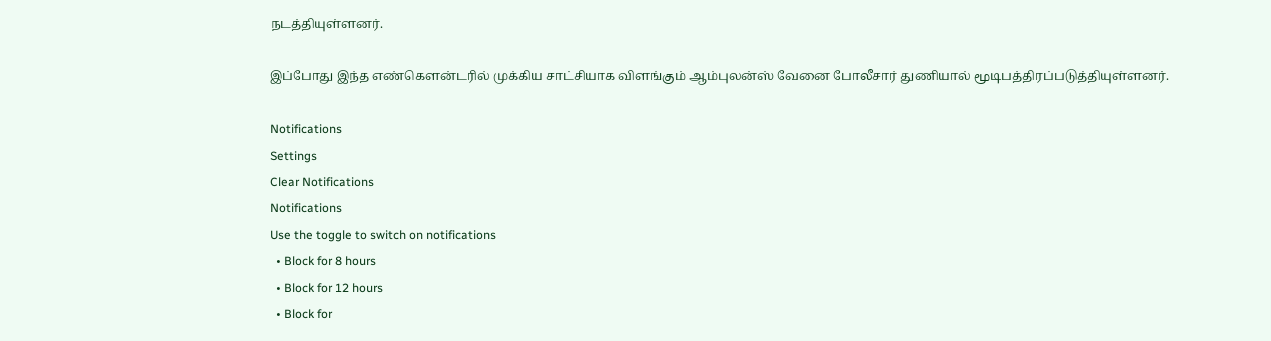நடத்தியுள்ளனர்.

இப்போது இந்த எண்கெளன்டரில் முக்கிய சாட்சியாக விளங்கும் ஆம்புலன்ஸ் வேனை போலீசார் துணியால் மூடிபத்திரப்படுத்தியுள்ளனர்.

Notifications
Settings
Clear Notifications
Notifications
Use the toggle to switch on notifications
  • Block for 8 hours
  • Block for 12 hours
  • Block for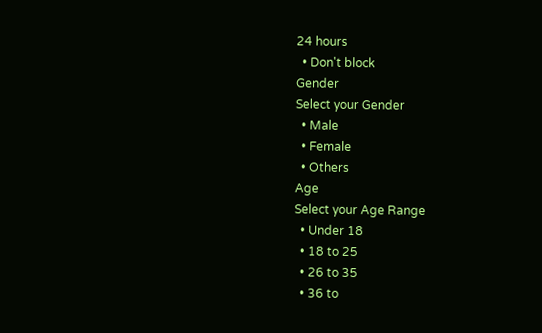24 hours
  • Don't block
Gender
Select your Gender
  • Male
  • Female
  • Others
Age
Select your Age Range
  • Under 18
  • 18 to 25
  • 26 to 35
  • 36 to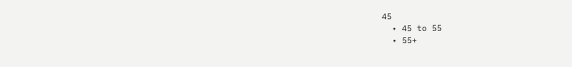45
  • 45 to 55
  • 55+